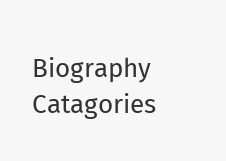Biography Catagories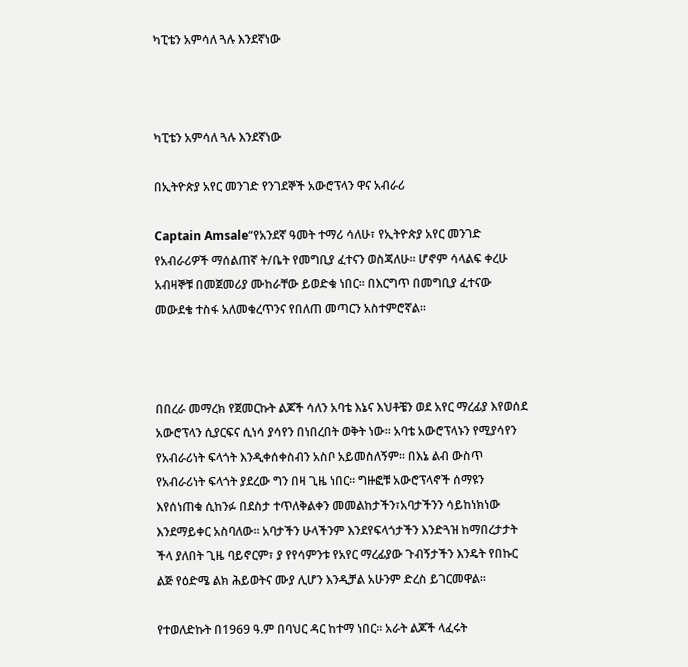ካፒቴን አምሳለ ጓሉ እንደኛነው



ካፒቴን አምሳለ ጓሉ እንደኛነው

በኢትዮጵያ አየር መንገድ የንገደኞች አውሮፕላን ዋና አብራሪ

Captain Amsale“የአንደኛ ዓመት ተማሪ ሳለሁ፣ የኢትዮጵያ አየር መንገድ የአብራሪዎች ማሰልጠኛ ት/ቤት የመግቢያ ፈተናን ወስጃለሁ፡፡ ሆኖም ሳላልፍ ቀረሁ አብዛኞቹ በመጀመሪያ ሙከራቸው ይወድቁ ነበር፡፡ በእርግጥ በመግቢያ ፈተናው መውደቄ ተስፋ አለመቁረጥንና የበለጠ መጣርን አስተምሮኛል፡፡



በበረራ መማረክ የጀመርኩት ልጆች ሳለን አባቴ እኔና እህቶቼን ወደ አየር ማረፊያ እየወሰደ አውሮፕላን ሲያርፍና ሲነሳ ያሳየን በነበረበት ወቅት ነው፡፡ አባቴ አውሮፕላኑን የሚያሳየን የአብራሪነት ፍላጎት እንዲቀሰቀስብን አስቦ አይመስለኝም፡፡ በእኔ ልብ ውስጥ የአብራሪነት ፍላጎት ያደረው ግን በዛ ጊዜ ነበር፡፡ ግዙፎቹ አውሮፕላኖች ሰማዩን እየሰነጠቁ ሲከንፉ በደስታ ተጥለቅልቀን መመልከታችን፣አባታችንን ሳይከነክነው እንደማይቀር አስባለው፡፡ አባታችን ሁላችንም እንደየፍላጎታችን እንድጓዝ ከማበረታታት ችላ ያለበት ጊዜ ባይኖርም፣ ያ የየሳምንቱ የአየር ማረፊያው ጉብኝታችን እንዴት የበኩር ልጅ የዕድሜ ልክ ሕይወትና ሙያ ሊሆን እንዲቻል አሁንም ድረስ ይገርመዋል፡፡

የተወለድኩት በ1969 ዓ.ም በባህር ዳር ከተማ ነበር፡፡ አራት ልጆች ላፈሩት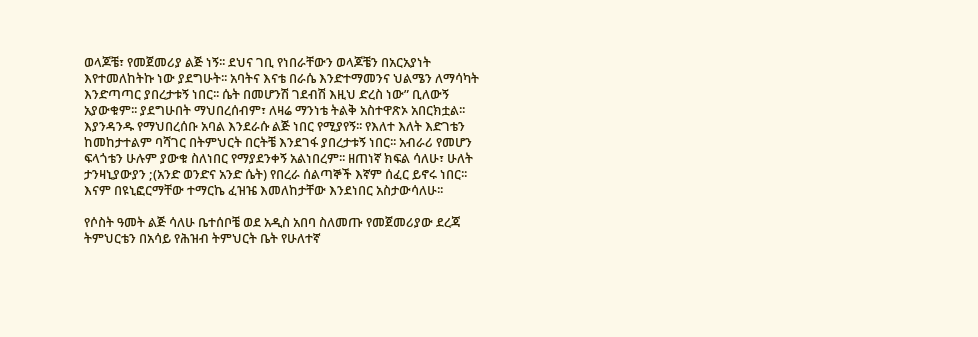ወላጆቼ፣ የመጀመሪያ ልጅ ነኝ፡፡ ደህና ገቢ የነበራቸውን ወላጆቼን በአርአያነት እየተመለከትኩ ነው ያደግሁት፡፡ አባትና እናቴ በራሴ እንድተማመንና ህልሜን ለማሳካት እንድጣጣር ያበረታቱኝ ነበር፡፡ ሴት በመሆንሽ ገደብሽ እዚህ ድረስ ነው” ቢለውኝ አያውቁም፡፡ ያደግሁበት ማህበረሰብም፣ ለዛሬ ማንነቴ ትልቅ አስተዋጽኦ አበርክቷል፡፡ እያንዳንዱ የማህበረሰቡ አባል እንደራሱ ልጅ ነበር የሚያየኝ፡፡ የእለተ እለት እድገቴን ከመከታተልም ባሻገር በትምህርት በርትቼ እንደገፋ ያበረታቱኝ ነበር፡፡ አብራሪ የመሆን ፍላጎቴን ሁሉም ያውቁ ስለነበር የማያደንቀኝ አልነበረም፡፡ ዘጠነኛ ክፍል ሳለሁ፣ ሁለት ታንዛኒያውያን ;(አንድ ወንድና አንድ ሴት) የበረራ ሰልጣኞች እኛም ሰፈር ይኖሩ ነበር፡፡ እናም በዩኒፎርማቸው ተማርኬ ፈዝዤ እመለከታቸው እንደነበር አስታውሳለሁ፡፡

የሶስት ዓመት ልጅ ሳለሁ ቤተሰቦቼ ወደ አዲስ አበባ ስለመጡ የመጀመሪያው ደረጃ ትምህርቴን በአሳይ የሕዝብ ትምህርት ቤት የሁለተኛ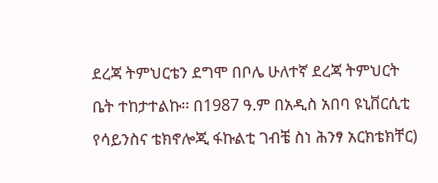ደረጃ ትምህርቴን ደግሞ በቦሌ ሁለተኛ ደረጃ ትምህርት ቤት ተከታተልኩ፡፡ በ1987 ዓ.ም በአዲስ አበባ ዩኒቨርሲቲ የሳይንስና ቴክኖሎጂ ፋኩልቲ ገብቼ ስነ ሕንፃ አርክቴክቸር)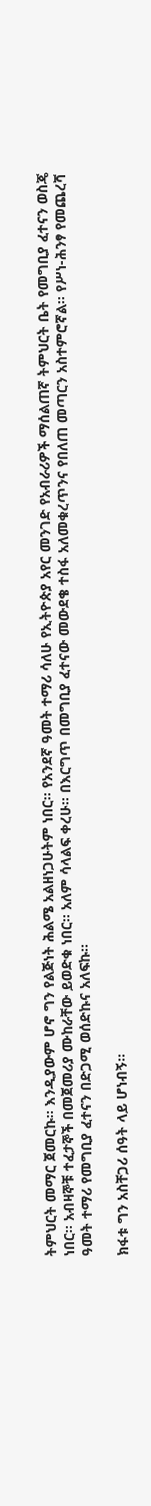ትምህርት መማር ጀመርኩ፡፡ እንዲያውም ሆኖ ግን የልጅነት ሕልሜ አልዘነጋሁትም ነበር፡፡ የአንደኛ ዓመት ተማሪ ሳለሁ የኢትዮጵያ አየር መንገድ የአብራሪዎች ማሰልጠኛ ትምህርት ቤት የመግቢያ ፈተናን ወስጄ ነበር፡፡ አብዛኞቹ ተፈታኞች በመጀመሪያ ሙከራቸው ይወድቁ ነበር፡፡ አለም ሳላልፍ ቀረሁ፡፡ በእርግጥ በመግቢያ ፈተናው መውደቄ ተስፋ አለመቁረጥንና የበለጠ መጣርን አስተምሮኛል፡፡ የሥነ-ሕንፃ የመጨረሻ ዓመት ተማሪ የመግቢያ ፈተናን በድጋሚ ወሰድኩና አለፍኩ፡፡

ክፋቱ ግን አስቸጋሪ ሰዓት ላይ ሆነብኝ፡፡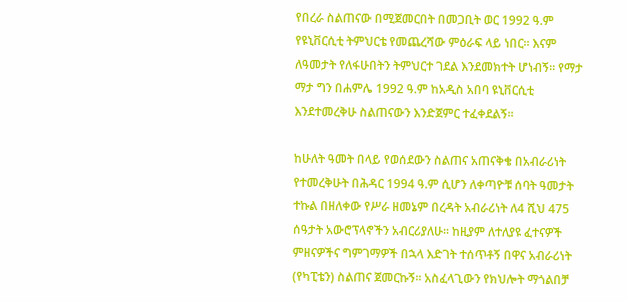የበረራ ስልጠናው በሚጀመርበት በመጋቢት ወር 1992 ዓ.ም የዩኒቨርሲቲ ትምህርቴ የመጨረሻው ምዕራፍ ላይ ነበር፡፡ እናም ለዓመታት የለፋሁበትን ትምህርተ ገደል እንደመክተት ሆነብኝ፡፡ የማታ ማታ ግን በሐምሌ 1992 ዓ.ም ከአዲስ አበባ ዩኒቨርሲቲ እንደተመረቅሁ ስልጠናውን እንድጀምር ተፈቀደልኝ፡፡

ከሁለት ዓመት በላይ የወሰደውን ስልጠና አጠናቅቄ በአብራሪነት የተመረቅሁት በሕዳር 1994 ዓ.ም ሲሆን ለቀጣዮቹ ሰባት ዓመታት ተኩል በዘለቀው የሥራ ዘመኔም በረዳት አብራሪነት ለ4 ሺህ 475 ሰዓታት አውሮፕላኖችን አብርሪያለሁ፡፡ ከዚያም ለተለያዩ ፈተናዎች ምዘናዎችና ግምገማዎች በኋላ እድገት ተሰጥቶኝ በዋና አብራሪነት (የካፒቴን) ስልጠና ጀመርኩኝ፡፡ አስፈላጊውን የክህሎት ማጎልበቻ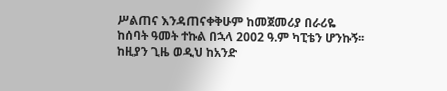ሥልጠና እንዳጠናቀቅሁም ከመጀመሪያ በራሪዬ ከሰባት ዓመት ተኩል በኋላ 2002 ዓ.ም ካፒቴን ሆንኩኝ፡፡ ከዚያን ጊዜ ወዲህ ከአንድ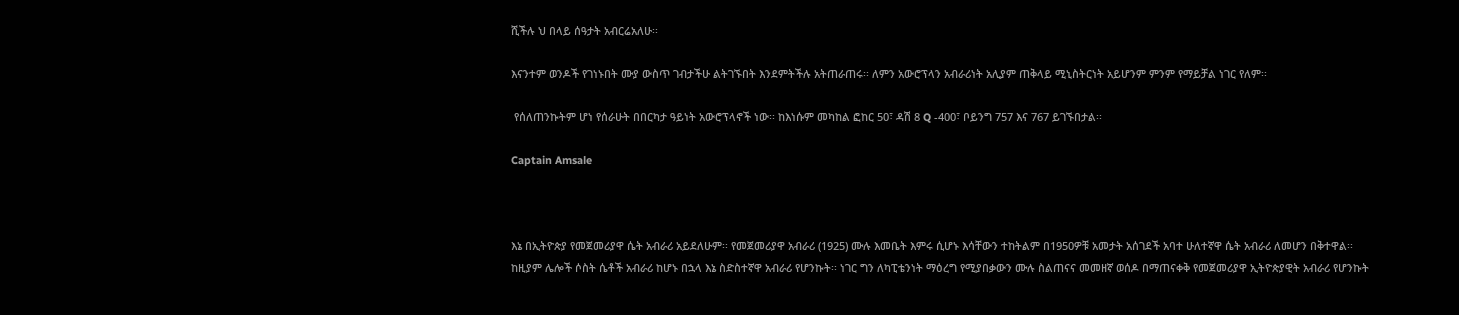ሺችሉ ህ በላይ ሰዓታት አብርሬአለሁ፡፡

እናንተም ወንዶች የገነኑበት ሙያ ውስጥ ገብታችሁ ልትገኙበት እንደምትችሉ አትጠራጠሩ፡፡ ለምን አውሮፕላን አብራሪነት አሊያም ጠቅላይ ሚኒስትርነት አይሆንም ምንም የማይቻል ነገር የለም፡፡

 የሰለጠንኩትም ሆነ የሰራሁት በበርካታ ዓይነት አውሮፕላኖች ነው፡፡ ከእነሱም መካከል ፎከር 50፣ ዳሽ 8 Q -400፣ ቦይንግ 757 እና 767 ይገኙበታል፡፡

Captain Amsale



እኔ በኢትዮጵያ የመጀመሪያዋ ሴት አብራሪ አይደለሁም፡፡ የመጀመሪያዋ አብራሪ (1925) ሙሉ እመቤት እምሩ ሲሆኑ እሳቸውን ተከትልም በ1950ዎቹ አመታት አሰገደች አባተ ሁለተኛዋ ሴት አብራሪ ለመሆን በቅተዋል፡፡ ከዚያም ሌሎች ሶስት ሴቶች አብራሪ ከሆኑ በኋላ እኔ ስድስተኛዋ አብራሪ የሆንኩት፡፡ ነገር ግን ለካፒቴንነት ማዕረግ የሚያበቃውን ሙሉ ስልጠናና መመዘኛ ወሰዶ በማጠናቀቅ የመጀመሪያዋ ኢትዮጵያዊት አብራሪ የሆንኩት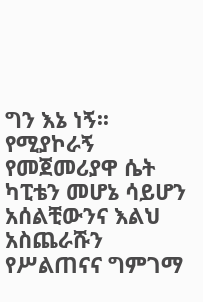ግን እኔ ነኝ፡፡ የሚያኮራኝ የመጀመሪያዋ ሴት ካፒቴን መሆኔ ሳይሆን አሰልቺውንና እልህ አስጨራሹን የሥልጠናና ግምገማ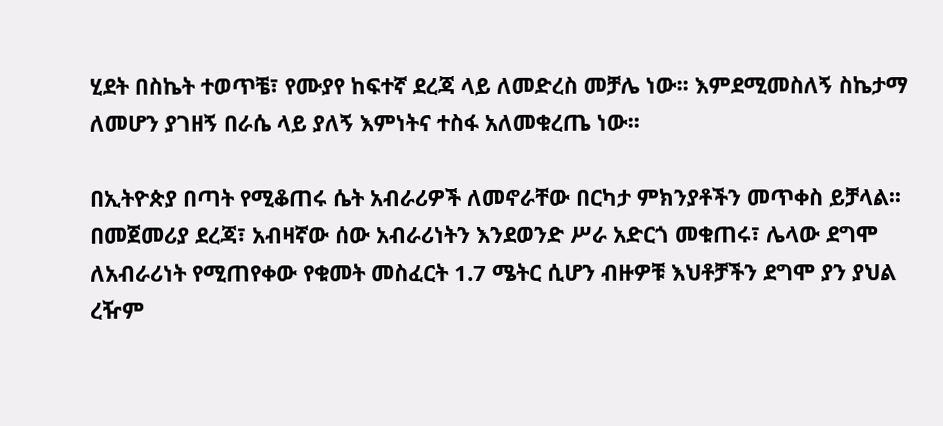ሂደት በስኬት ተወጥቼ፣ የሙያየ ከፍተኛ ደረጃ ላይ ለመድረስ መቻሌ ነው፡፡ እምደሚመስለኝ ስኬታማ ለመሆን ያገዘኝ በራሴ ላይ ያለኝ እምነትና ተስፋ አለመቁረጤ ነው፡፡

በኢትዮጵያ በጣት የሚቆጠሩ ሴት አብራሪዎች ለመኖራቸው በርካታ ምክንያቶችን መጥቀስ ይቻላል፡፡ በመጀመሪያ ደረጃ፣ አብዛኛው ሰው አብራሪነትን እንደወንድ ሥራ አድርጎ መቁጠሩ፣ ሌላው ደግሞ ለአብራሪነት የሚጠየቀው የቁመት መስፈርት 1.7 ሜትር ሲሆን ብዙዎቹ እህቶቻችን ደግሞ ያን ያህል ረዥም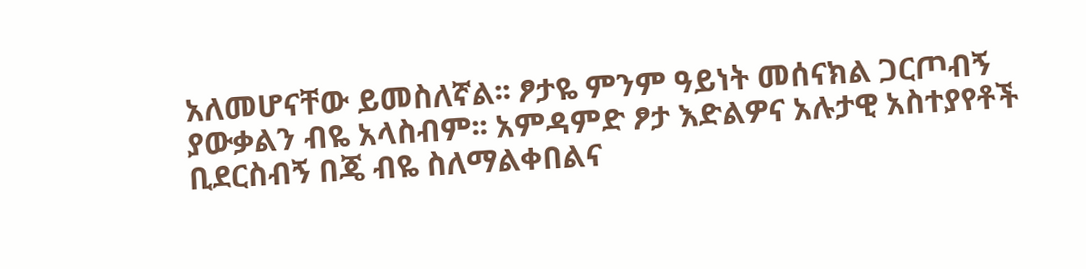አለመሆናቸው ይመስለኛል፡፡ ፆታዬ ምንም ዓይነት መሰናክል ጋርጦብኝ ያውቃልን ብዬ አላስብም፡፡ አምዳምድ ፆታ እድልዎና አሉታዊ አስተያየቶች ቢደርስብኝ በጄ ብዬ ስለማልቀበልና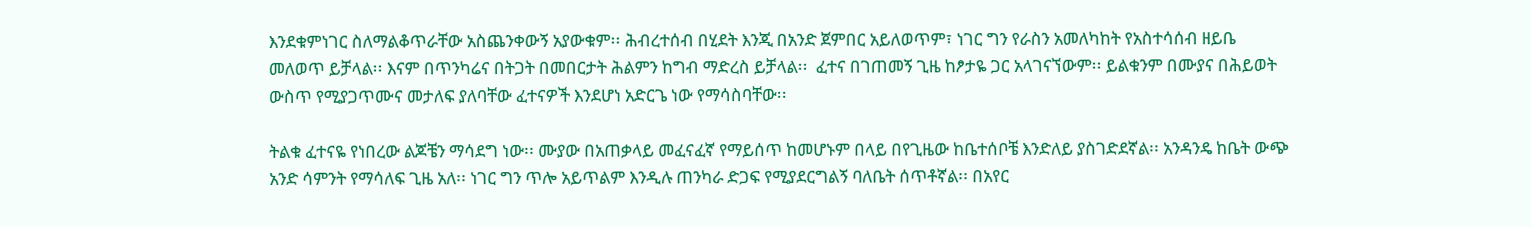እንደቁምነገር ስለማልቆጥራቸው አስጨንቀውኝ አያውቁም፡፡ ሕብረተሰብ በሂደት እንጂ በአንድ ጀምበር አይለወጥም፣ ነገር ግን የራስን አመለካከት የአስተሳሰብ ዘይቤ መለወጥ ይቻላል፡፡ እናም በጥንካሬና በትጋት በመበርታት ሕልምን ከግብ ማድረስ ይቻላል፡፡  ፈተና በገጠመኝ ጊዜ ከፆታዬ ጋር አላገናኘውም፡፡ ይልቁንም በሙያና በሕይወት ውስጥ የሚያጋጥሙና መታለፍ ያለባቸው ፈተናዎች እንደሆነ አድርጌ ነው የማሳስባቸው፡፡

ትልቁ ፈተናዬ የነበረው ልጆቼን ማሳደግ ነው፡፡ ሙያው በአጠቃላይ መፈናፈኛ የማይሰጥ ከመሆኑም በላይ በየጊዜው ከቤተሰቦቼ እንድለይ ያስገድደኛል፡፡ አንዳንዴ ከቤት ውጭ አንድ ሳምንት የማሳለፍ ጊዜ አለ፡፡ ነገር ግን ጥሎ አይጥልም እንዲሉ ጠንካራ ድጋፍ የሚያደርግልኝ ባለቤት ሰጥቶኛል፡፡ በአየር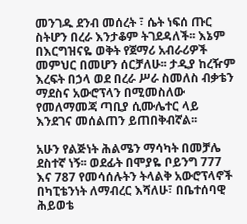መንገዱ ደንብ መሰረት ፣ ሴት ነፍሰ ጡር ስትሆን በረራ እንታቆም ትገደዳለች፡፡ እኔም በእርግዝናዬ ወቅት የጀማሪ አብራሪዎች መምህር በመሆን ሰርቻለሁ፡፡ ታዲያ ከረዥም እረፍት በኃላ ወደ በረራ ሥራ ስመለስ ብቃቴን ማደስና አውሮፕላን በሚመስለው የመለማመጃ ጣቢያ ሲሙሌተር ላይ እንደገና መሰልጠን ይጠበቅብኛል፡፡

አሁን የልጅነት ሕልሜን ማሳካት በመቻሌ ደስተኛ ነኝ፡፡ ወደፊት በሞያዬ ቦይንግ 777 እና 787 የመሳሰሉትን ትላልቅ አውሮፕላኖች በካፒቴንነት ለማብረር እሻለሁ፣ በቤተሰባዊ ሕይወቴ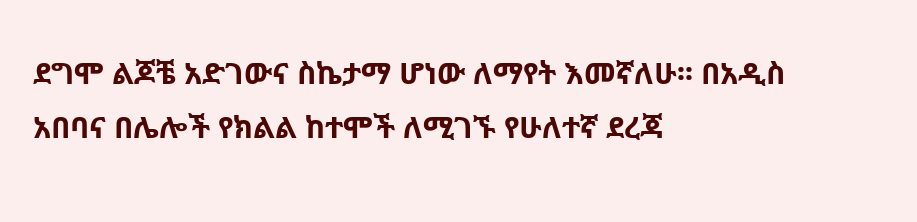ደግሞ ልጆቼ አድገውና ስኬታማ ሆነው ለማየት እመኛለሁ፡፡ በአዲስ አበባና በሌሎች የክልል ከተሞች ለሚገኙ የሁለተኛ ደረጃ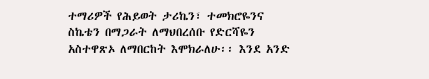ተማሪዎች የሕይወት ታሪኬን፣ ተመክሮዬንና ስኬቴን በማጋራት ለማህበረሰቡ የድርሻዬን አስተዋጽኦ ለማበርከት እሞክራለሁ፡፡ እንደ አንድ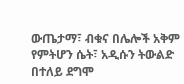ውጤታማ፣ ብቁና በሌሎች አቅም የምትሆን ሴት፣ አዲሱን ትውልድ በተለይ ደግሞ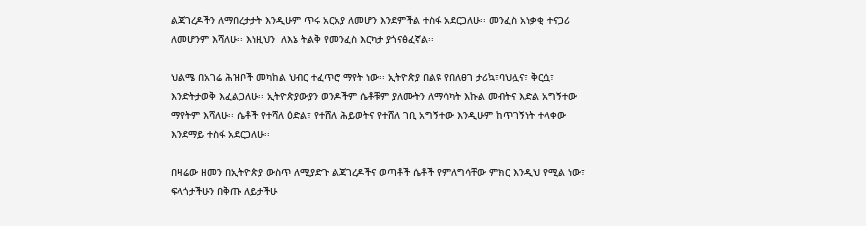ልጃገረዶችን ለማበረታታት እንዲሁም ጥሩ አርአያ ለመሆን እንደምችል ተስፋ አደርጋለሁ፡፡ መንፈስ አነቃቂ ተናጋሪ ለመሆንም እሻለሁ፡፡ እነዚህን  ለእኔ ትልቅ የመንፈስ እርካታ ያጎናፅፈኛል፡፡

ህልሜ በአገሬ ሕዝቦች መካከል ህብር ተፈጥሮ ማየት ነው፡፡ ኢትዮጵያ በልዩ የበለፀገ ታሪኳ፣ባህሏና፣ ቅርሷ፣ እንድትታወቅ እፈልጋለሁ፡፡ ኢትዮጵያውያን ወንዶችም ሴቶቹም ያለሙትን ለማሳካት እኩል መብትና እድል አግኝተው ማየትም እሻለሁ፡፡ ሴቶች የተሻለ ዕድል፣ የተሸለ ሕይወትና የተሸለ ገቢ አግኝተው እንዲሁም ከጥገኝነት ተላቀው እንደማይ ተስፋ አደርጋለሁ፡፡

በዛሬው ዘመን በኢትዮጵያ ውስጥ ለሚያድጉ ልጃገረዶችና ወጣቶች ሴቶች የምለግሳቸው ምክር እንዲህ የሚል ነው፣ ፍላጎታችሁን በቅጡ ለይታችሁ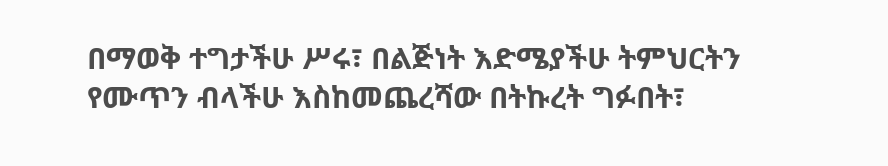በማወቅ ተግታችሁ ሥሩ፣ በልጅነት እድሜያችሁ ትምህርትን የሙጥን ብላችሁ እስከመጨረሻው በትኩረት ግፉበት፣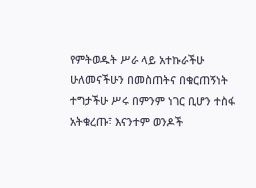የምትወዱት ሥራ ላይ አተኩራችሁ ሁለመናችሁን በመስጠትና በቁርጠኝነት ተግታችሁ ሥሩ በምንም ነገር ቢሆን ተስፋ አትቁረጡ፣ እናንተም ወንዶች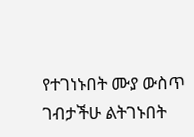የተገነኑበት ሙያ ውስጥ ገብታችሁ ልትገኑበት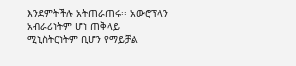እንደምትችሉ አትጠራጠሩ፡፡ አውሮፕላን አብራሪነትም ሆነ ጠቅላይ ሚኒስትርነትም ቢሆን የማይቻል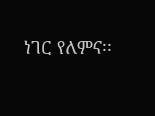ነገር የለምና፡፡